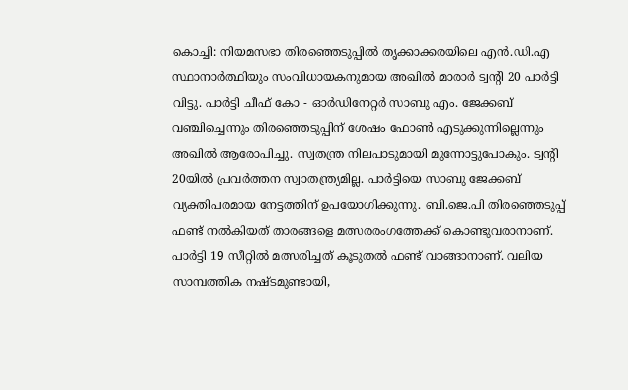കൊച്ചി: നിയമസഭാ തിരഞ്ഞെടുപ്പിൽ തൃക്കാക്കരയിലെ എൻ.ഡി.എ സ്ഥാനാർത്ഥിയും സംവിധായകനുമായ അഖിൽ മാരാർ ട്വന്റി 20 പാർട്ടി വിട്ടു. പാർട്ടി ചീഫ് കോ - ഓർഡിനേറ്റർ സാബു എം. ജേക്കബ് വഞ്ചിച്ചെന്നും തിരഞ്ഞെടുപ്പിന് ശേഷം ഫോൺ എടുക്കുന്നില്ലെന്നും അഖിൽ ആരോപിച്ചു. സ്വതന്ത്ര നിലപാടുമായി മുന്നോട്ടുപോകും. ട്വന്റി 20യിൽ പ്രവർത്തന സ്വാതന്ത്ര്യമില്ല. പാർട്ടിയെ സാബു ജേക്കബ് വ്യക്തിപരമായ നേട്ടത്തിന് ഉപയോഗിക്കുന്നു. ബി.ജെ.പി തിരഞ്ഞെടുപ്പ് ഫണ്ട് നൽകിയത് താരങ്ങളെ മത്സരരംഗത്തേക്ക് കൊണ്ടുവരാനാണ്. പാർട്ടി 19 സീറ്റിൽ മത്സരിച്ചത് കൂടുതൽ ഫണ്ട് വാങ്ങാനാണ്. വലിയ സാമ്പത്തിക നഷ്ടമുണ്ടായി,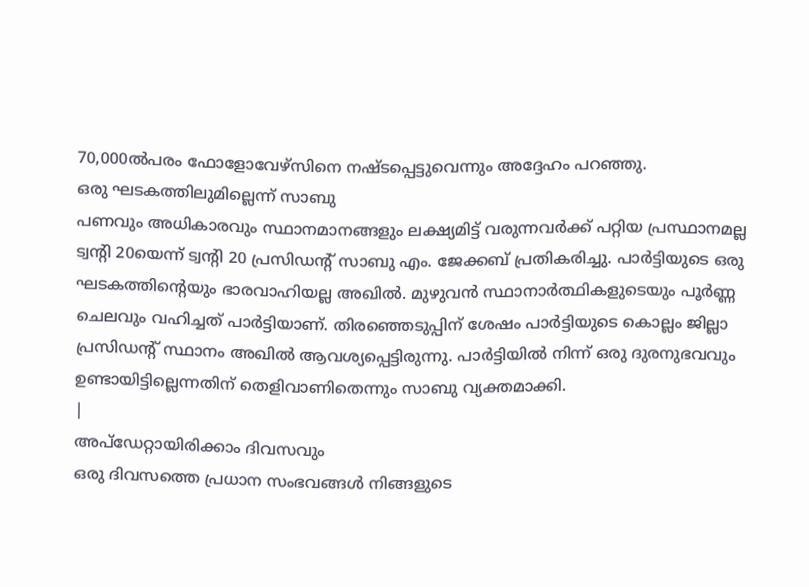70,000ൽപരം ഫോളോവേഴ്സിനെ നഷ്ടപ്പെട്ടുവെന്നും അദ്ദേഹം പറഞ്ഞു.
ഒരു ഘടകത്തിലുമില്ലെന്ന് സാബു
പണവും അധികാരവും സ്ഥാനമാനങ്ങളും ലക്ഷ്യമിട്ട് വരുന്നവർക്ക് പറ്റിയ പ്രസ്ഥാനമല്ല ട്വന്റി 20യെന്ന് ട്വന്റി 20 പ്രസിഡന്റ് സാബു എം. ജേക്കബ് പ്രതികരിച്ചു. പാർട്ടിയുടെ ഒരു ഘടകത്തിന്റെയും ഭാരവാഹിയല്ല അഖിൽ. മുഴുവൻ സ്ഥാനാർത്ഥികളുടെയും പൂർണ്ണ ചെലവും വഹിച്ചത് പാർട്ടിയാണ്. തിരഞ്ഞെടുപ്പിന് ശേഷം പാർട്ടിയുടെ കൊല്ലം ജില്ലാ പ്രസിഡന്റ് സ്ഥാനം അഖിൽ ആവശ്യപ്പെട്ടിരുന്നു. പാർട്ടിയിൽ നിന്ന് ഒരു ദുരനുഭവവും ഉണ്ടായിട്ടില്ലെന്നതിന് തെളിവാണിതെന്നും സാബു വ്യക്തമാക്കി.
|
അപ്ഡേറ്റായിരിക്കാം ദിവസവും
ഒരു ദിവസത്തെ പ്രധാന സംഭവങ്ങൾ നിങ്ങളുടെ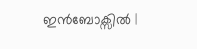ഇൻബോക്സിൽ |